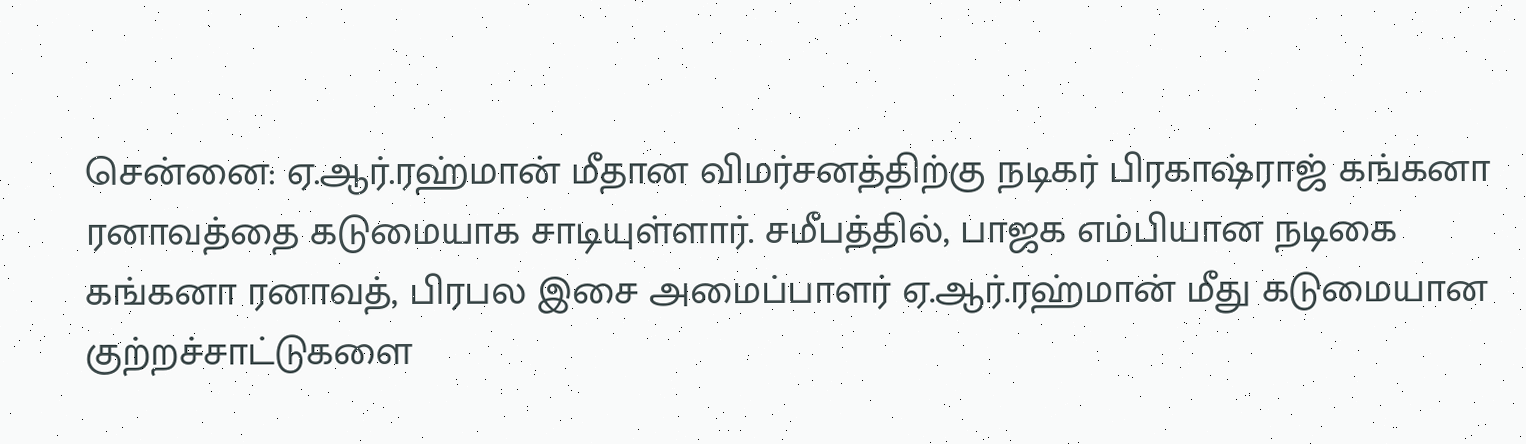சென்னை: ஏ.ஆர்.ரஹ்மான் மீதான விமர்சனத்திற்கு நடிகர் பிரகாஷ்ராஜ் கங்கனா ரனாவத்தை கடுமையாக சாடியுள்ளார். சமீபத்தில், பாஜக எம்பியான நடிகை கங்கனா ரனாவத், பிரபல இசை அமைப்பாளர் ஏ.ஆர்.ரஹ்மான் மீது கடுமையான குற்றச்சாட்டுகளை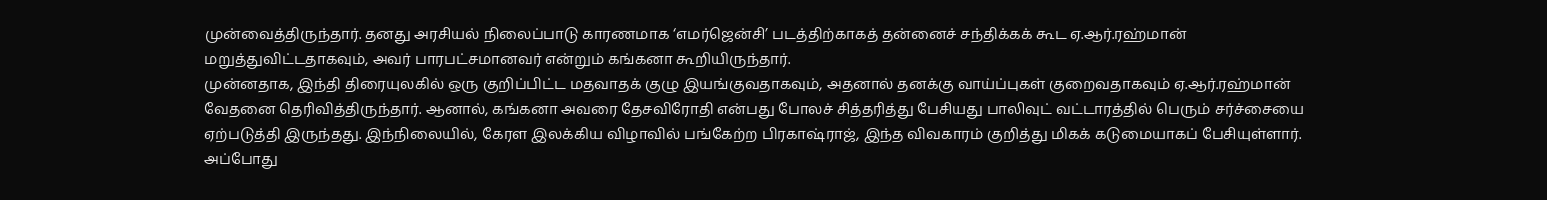முன்வைத்திருந்தார். தனது அரசியல் நிலைப்பாடு காரணமாக ‘எமர்ஜென்சி’ படத்திற்காகத் தன்னைச் சந்திக்கக் கூட ஏ.ஆர்.ரஹ்மான் மறுத்துவிட்டதாகவும், அவர் பாரபட்சமானவர் என்றும் கங்கனா கூறியிருந்தார்.
முன்னதாக, இந்தி திரையுலகில் ஒரு குறிப்பிட்ட மதவாதக் குழு இயங்குவதாகவும், அதனால் தனக்கு வாய்ப்புகள் குறைவதாகவும் ஏ.ஆர்.ரஹ்மான் வேதனை தெரிவித்திருந்தார். ஆனால், கங்கனா அவரை தேசவிரோதி என்பது போலச் சித்தரித்து பேசியது பாலிவுட் வட்டாரத்தில் பெரும் சர்ச்சையை ஏற்படுத்தி இருந்தது. இந்நிலையில், கேரள இலக்கிய விழாவில் பங்கேற்ற பிரகாஷ்ராஜ், இந்த விவகாரம் குறித்து மிகக் கடுமையாகப் பேசியுள்ளார்.
அப்போது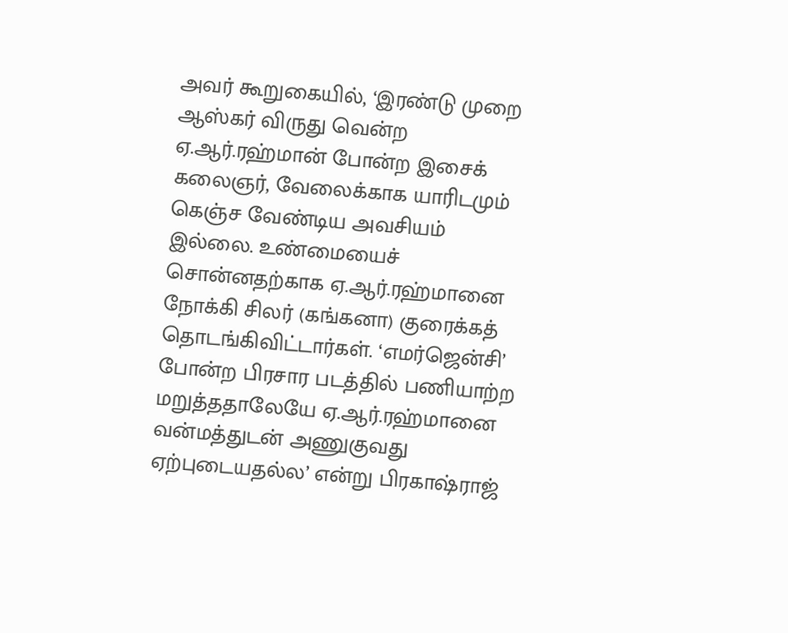அவர் கூறுகையில், ‘இரண்டு முறை ஆஸ்கர் விருது வென்ற ஏ.ஆர்.ரஹ்மான் போன்ற இசைக் கலைஞர், வேலைக்காக யாரிடமும் கெஞ்ச வேண்டிய அவசியம் இல்லை. உண்மையைச் சொன்னதற்காக ஏ.ஆர்.ரஹ்மானை நோக்கி சிலர் (கங்கனா) குரைக்கத் தொடங்கிவிட்டார்கள். ‘எமர்ஜென்சி’ போன்ற பிரசார படத்தில் பணியாற்ற மறுத்ததாலேயே ஏ.ஆர்.ரஹ்மானை வன்மத்துடன் அணுகுவது ஏற்புடையதல்ல’ என்று பிரகாஷ்ராஜ்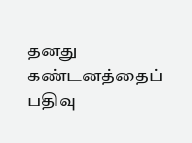தனது கண்டனத்தைப் பதிவு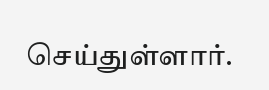செய்துள்ளார்.